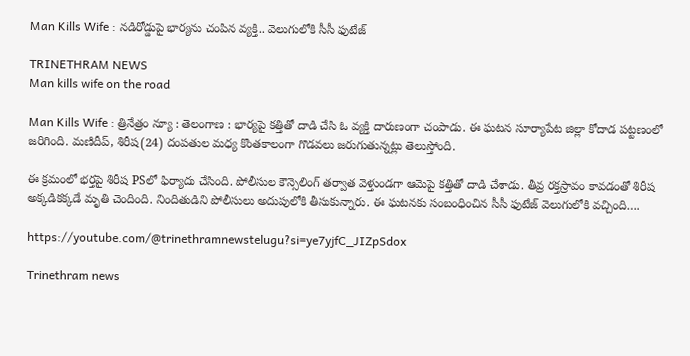Man Kills Wife : నడిరోడ్డుపై భార్యను చంపిన వ్యక్తి.. వెలుగులోకి సీసీ ఫుటేజ్

TRINETHRAM NEWS
Man kills wife on the road

Man Kills Wife : త్రినేత్రం న్యూ : తెలంగాణ : భార్యపై కత్తితో దాడి చేసి ఓ వ్యక్తి దారుణంగా చంపాడు. ఈ ఘటన సూర్యాపేట జిల్లా కోదాడ పట్టణంలో జరిగింది. మణిదీప్‌, శిరీష(24) దంపతుల మధ్య కొంతకాలంగా గొడవలు జరుగుతున్నట్లు తెలుస్తోంది.

ఈ క్రమంలో భర్తపై శిరీష PSలో ఫిర్యాదు చేసింది. పోలీసుల కౌన్సెలింగ్ తర్వాత వెళ్తుండగా ఆమెపై కత్తితో దాడి చేశాడు. తీవ్ర రక్తస్రావం కావడంతో శిరీష అక్కడికక్కడే మృతి చెందింది. నిందితుడిని పోలీసులు అదుపులోకి తీసుకున్నారు. ఈ ఘటనకు సంబంధించిన సీసీ ఫుటేజ్ వెలుగులోకి వచ్చింది….

https://youtube.com/@trinethramnewstelugu?si=ye7yjfC_JIZpSdox

Trinethram news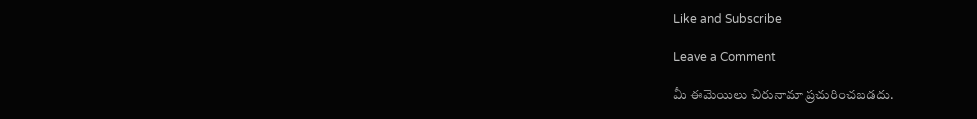Like and Subscribe

Leave a Comment

మీ ఈమెయిలు చిరునామా ప్రచురించబడదు.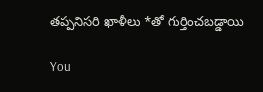తప్పనిసరి ఖాళీలు *తో గుర్తించబడ్డాయి

You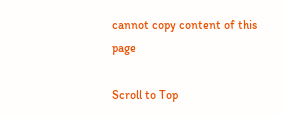cannot copy content of this page

Scroll to Top